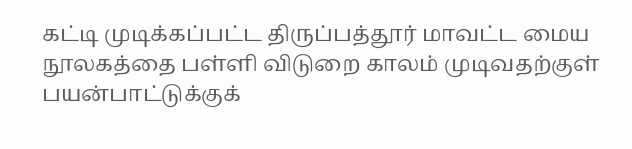கட்டி முடிக்கப்பட்ட திருப்பத்தூர் மாவட்ட மைய நூலகத்தை பள்ளி விடுறை காலம் முடிவதற்குள் பயன்பாட்டுக்குக்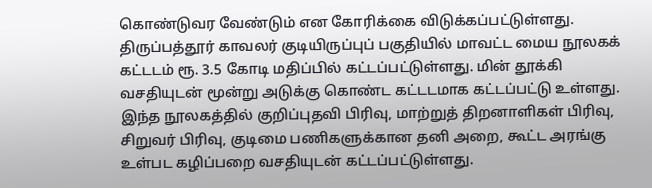கொண்டுவர வேண்டும் என கோரிக்கை விடுக்கப்பட்டுள்ளது.
திருப்பத்தூர் காவலர் குடியிருப்புப் பகுதியில் மாவட்ட மைய நூலகக் கட்டடம் ரூ. 3.5 கோடி மதிப்பில் கட்டப்பட்டுள்ளது. மின் தூக்கி வசதியுடன் மூன்று அடுக்கு கொண்ட கட்டடமாக கட்டப்பட்டு உள்ளது.
இந்த நூலகத்தில் குறிப்புதவி பிரிவு, மாற்றுத் திறனாளிகள் பிரிவு, சிறுவர் பிரிவு, குடிமை பணிகளுக்கான தனி அறை, கூட்ட அரங்கு உள்பட கழிப்பறை வசதியுடன் கட்டப்பட்டுள்ளது.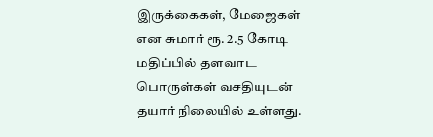இருக்கைகள், மேஜைகள் என சுமார் ரூ. 2.5 கோடி மதிப்பில் தளவாட பொருள்கள் வசதியுடன் தயார் நிலையில் உள்ளது.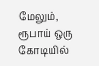மேலும், ரூபாய் ஒரு கோடியில்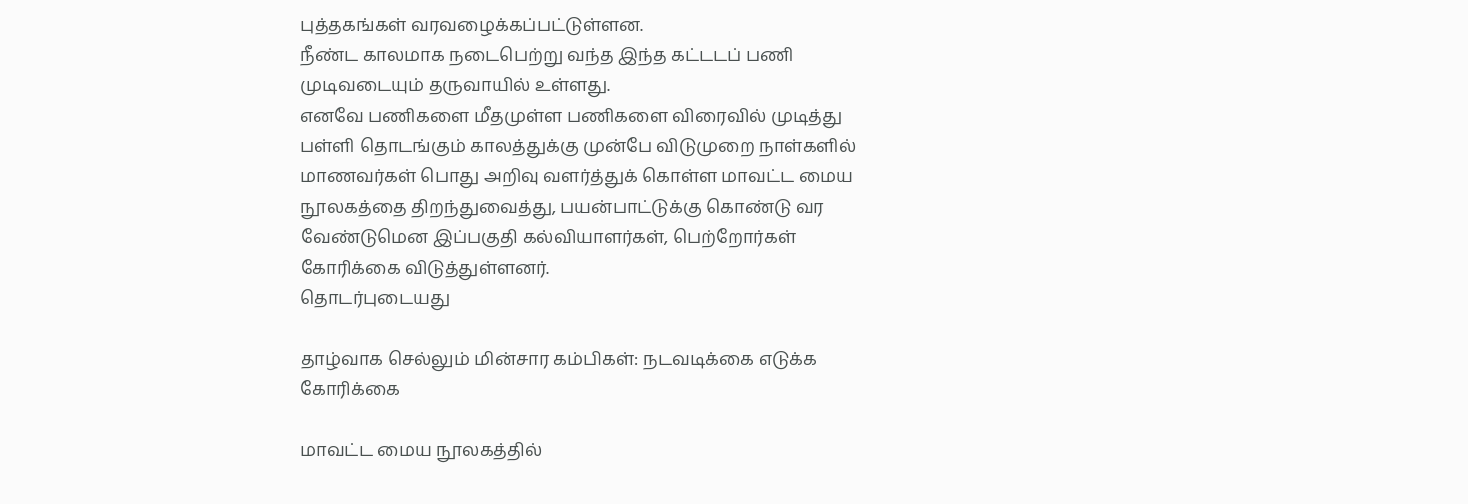புத்தகங்கள் வரவழைக்கப்பட்டுள்ளன.
நீண்ட காலமாக நடைபெற்று வந்த இந்த கட்டடப் பணி முடிவடையும் தருவாயில் உள்ளது.
எனவே பணிகளை மீதமுள்ள பணிகளை விரைவில் முடித்து பள்ளி தொடங்கும் காலத்துக்கு முன்பே விடுமுறை நாள்களில் மாணவர்கள் பொது அறிவு வளர்த்துக் கொள்ள மாவட்ட மைய நூலகத்தை திறந்துவைத்து, பயன்பாட்டுக்கு கொண்டு வர வேண்டுமென இப்பகுதி கல்வியாளர்கள், பெற்றோர்கள் கோரிக்கை விடுத்துள்ளனர்.
தொடர்புடையது

தாழ்வாக செல்லும் மின்சார கம்பிகள்: நடவடிக்கை எடுக்க கோரிக்கை

மாவட்ட மைய நூலகத்தில்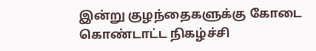இன்று குழந்தைகளுக்கு கோடை கொண்டாட்ட நிகழ்ச்சி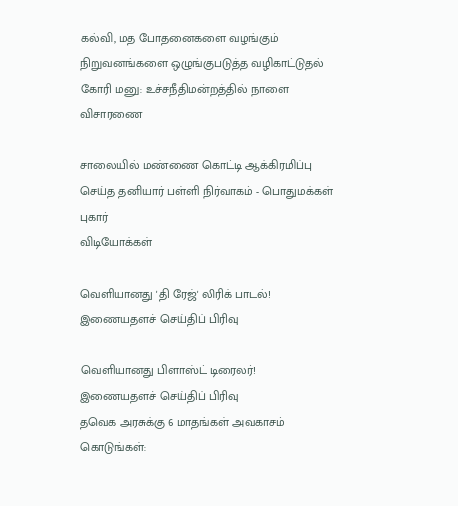கல்வி, மத போதனைகளை வழங்கும் நிறுவனங்களை ஒழுங்குபடுத்த வழிகாட்டுதல் கோரி மனு: உச்சநீதிமன்றத்தில் நாளை விசாரணை

சாலையில் மண்ணை கொட்டி ஆக்கிரமிப்பு செய்த தனியார் பள்ளி நிர்வாகம் - பொதுமக்கள் புகார்
விடியோக்கள்

வெளியானது 'தி ரேஜ்' லிரிக் பாடல்!
இணையதளச் செய்திப் பிரிவு

வெளியானது பிளாஸ்ட் டிரைலர்!
இணையதளச் செய்திப் பிரிவு
தவெக அரசுக்கு 6 மாதங்கள் அவகாசம் கொடுங்கள்: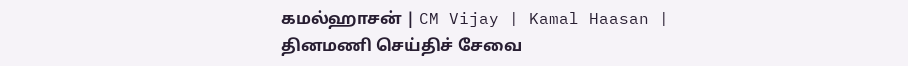கமல்ஹாசன் | CM Vijay | Kamal Haasan |
தினமணி செய்திச் சேவை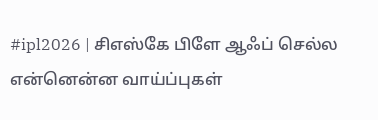#ipl2026 | சிஎஸ்கே பிளே ஆஃப் செல்ல என்னென்ன வாய்ப்புகள்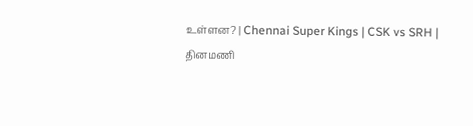உள்ளன? | Chennai Super Kings | CSK vs SRH |
தினமணி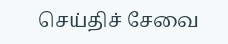செய்திச் சேவை